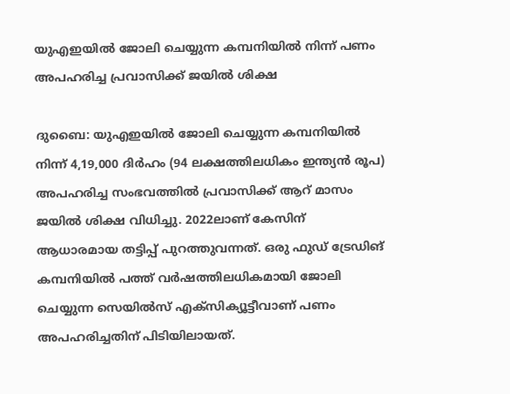യുഎഇയിൽ ജോലി ചെയ്യുന്ന കമ്പനിയിൽ നിന്ന് പണം അപഹരിച്ച പ്രവാസിക്ക് ജയിൽ ശിക്ഷ

ദുബൈ: യുഎഇയിൽ ജോലി ചെയ്യുന്ന കമ്പനിയിൽ നിന്ന് 4,19,000 ദിർഹം (94 ലക്ഷത്തിലധികം ഇന്ത്യൻ രൂപ) അപഹരിച്ച സംഭവത്തിൽ പ്രവാസിക്ക് ആറ് മാസം ജയിൽ ശിക്ഷ വിധിച്ചു. 2022ലാണ് കേസിന് ആധാരമായ തട്ടിപ്പ് പുറത്തുവന്നത്. ഒരു ഫുഡ് ട്രേഡിങ് കമ്പനിയിൽ പത്ത് വർഷത്തിലധികമായി ജോലി ചെയ്യുന്ന സെയിൽ‍സ് എക്സിക്യൂട്ടീവാണ് പണം അപഹരിച്ചതിന് പിടിയിലായത്.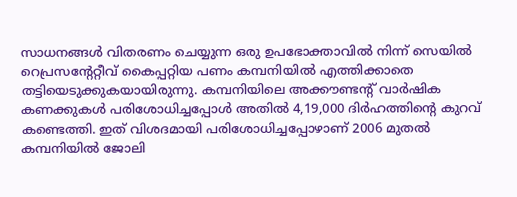സാധനങ്ങൾ വിതരണം ചെയ്യുന്ന ഒരു ഉപഭോക്താവിൽ നിന്ന് സെയിൽ റെപ്രസന്റേറ്റീവ് കൈപ്പറ്റിയ പണം കമ്പനിയിൽ എത്തിക്കാതെ തട്ടിയെടുക്കുകയായിരുന്നു. കമ്പനിയിലെ അക്കൗണ്ടന്റ് വാർഷിക കണക്കുകൾ പരിശോധിച്ചപ്പോൾ അതിൽ 4,19,000 ദിർഹത്തിന്റെ കുറവ് കണ്ടെത്തി. ഇത് വിശദമായി പരിശോധിച്ചപ്പോഴാണ് 2006 മുതൽ കമ്പനിയിൽ ജോലി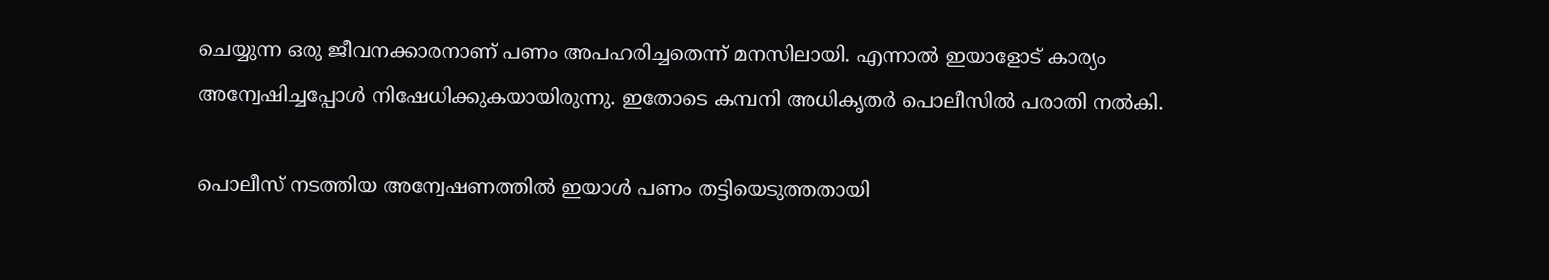ചെയ്യുന്ന ഒരു ജീവനക്കാരനാണ് പണം അപഹരിച്ചതെന്ന് മനസിലായി. എന്നാൽ ഇയാളോട് കാര്യം അന്വേഷിച്ചപ്പോൾ നിഷേധിക്കുകയായിരുന്നു. ഇതോടെ കമ്പനി അധികൃതർ പൊലീസിൽ പരാതി നൽകി.

പൊലീസ് നടത്തിയ അന്വേഷണത്തിൽ ഇയാൾ പണം തട്ടിയെടുത്തതായി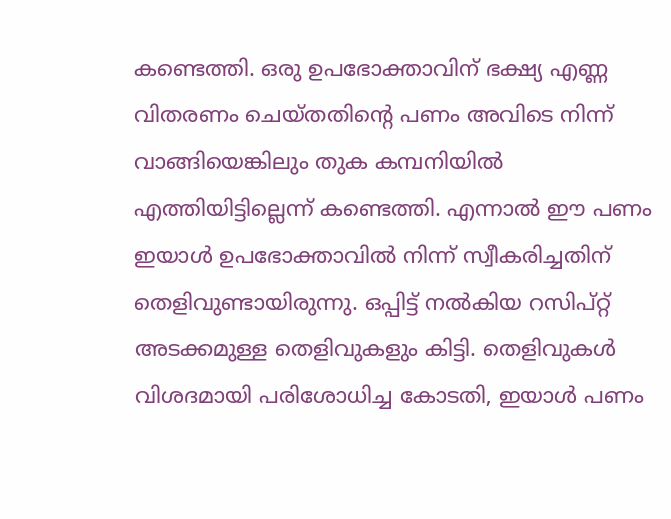കണ്ടെത്തി. ഒരു ഉപഭോക്താവിന് ഭക്ഷ്യ എണ്ണ വിതരണം ചെയ്‍തതിന്റെ പണം അവിടെ നിന്ന് വാങ്ങിയെങ്കിലും തുക കമ്പനിയിൽ എത്തിയിട്ടില്ലെന്ന് കണ്ടെത്തി. എന്നാൽ ഈ പണം ഇയാൾ ഉപഭോക്താവിൽ നിന്ന് സ്വീകരിച്ചതിന് തെളിവുണ്ടായിരുന്നു. ഒപ്പിട്ട് നൽകിയ റസിപ്റ്റ് അടക്കമുള്ള തെളിവുകളും കിട്ടി. തെളിവുകൾ വിശദമായി പരിശോധിച്ച കോടതി, ഇയാൾ പണം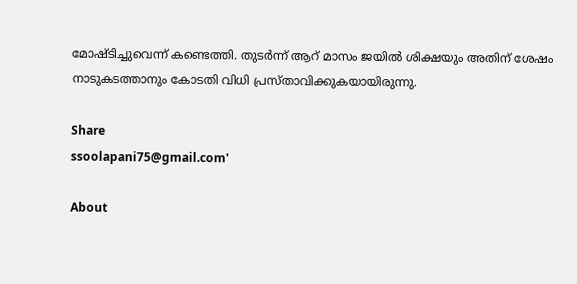മോഷ്ടിച്ചുവെന്ന് കണ്ടെത്തി. തുടർന്ന് ആറ് മാസം ജയിൽ ശിക്ഷയും അതിന് ശേഷം നാടുകടത്താനും കോടതി വിധി പ്രസ്‍താവിക്കുകയായിരുന്നു.

Share
ssoolapani75@gmail.com'

About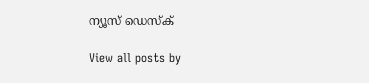ന്യൂസ് ഡെസ്ക്

View all posts by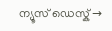ന്യൂസ് ഡെസ്ക് →